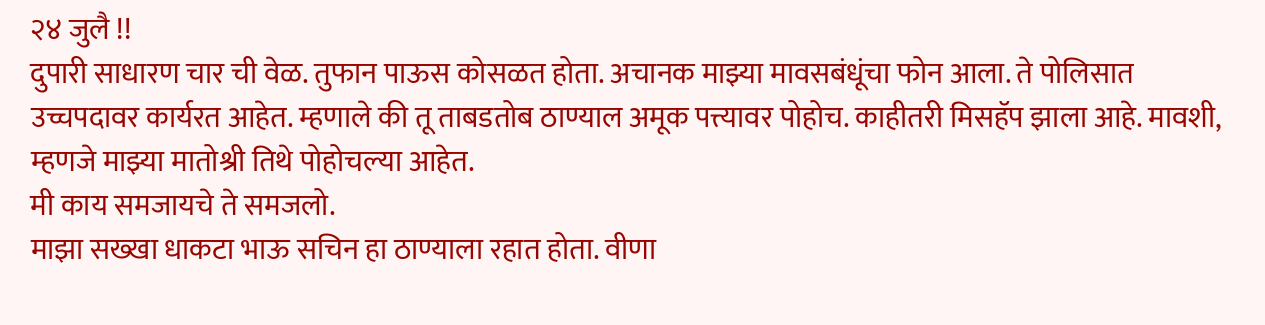२४ जुलै !!
दुपारी साधारण चार ची वेळ. तुफान पाऊस कोसळत होता. अचानक माझ्या मावसबंधूंचा फोन आला. ते पोलिसात उच्चपदावर कार्यरत आहेत. म्हणाले की तू ताबडतोब ठाण्याल अमूक पत्त्यावर पोहोच. काहीतरी मिसहॅप झाला आहे. मावशी, म्हणजे माझ्या मातोश्री तिथे पोहोचल्या आहेत.
मी काय समजायचे ते समजलो.
माझा सख्खा धाकटा भाऊ सचिन हा ठाण्याला रहात होता. वीणा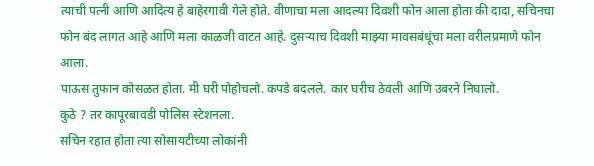त्याची पत्नी आणि आदित्य हे बाहेरगावी गेले होते. वीणाचा मला आदल्या दिवशी फोन आला होता की दादा, सचिनचा फोन बंद लागत आहे आणि मला काळजी वाटत आहे. दुसऱ्याच दिवशी माझ्या मावसबंधूंचा मला वरीलप्रमाणे फोन आला.
पाऊस तुफान कोसळत होता. मी घरी पोहोचलो. कपडे बदलले. कार घरीच ठेवली आणि उबरने निघालो.
कुठे ? तर कापूरबावडी पोलिस स्टेशनला.
सचिन रहात होता त्या सोसायटीच्या लोकांनी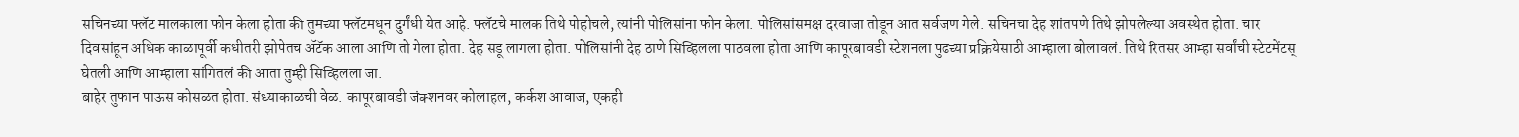सचिनच्या फ्लॅट मालकाला फोन केला होता की तुमच्या फ्लॅटमधून दुर्गंधी येत आहे. फ्लॅटचे मालक तिथे पोहोचले, त्यांनी पोलिसांना फोन केला. पोलिसांसमक्ष दरवाजा तोडून आत सर्वजण गेले. सचिनचा देह शांतपणे तिथे झोपलेल्या अवस्थेत होता. चार दिवसांहून अधिक काळापूर्वी कधीतरी झोपेतच ॲटॅक आला आणि तो गेला होता. देह सडू लागला होता. पोलिसांनी देह ठाणे सिव्हिलला पाठवला होता आणि कापूरबावडी स्टेशनला पुढच्या प्रक्रियेसाठी आम्हाला बोलावलं. तिथे रितसर आम्हा सर्वांची स्टेटमेंटस् घेतली आणि आम्हाला सांगितलं की आता तुम्ही सिव्हिलला जा.
बाहेर तुफान पाऊस कोसळत होता. संध्याकाळची वेळ. कापूरबावडी जंक्शनवर कोलाहल, कर्कश आवाज, एकही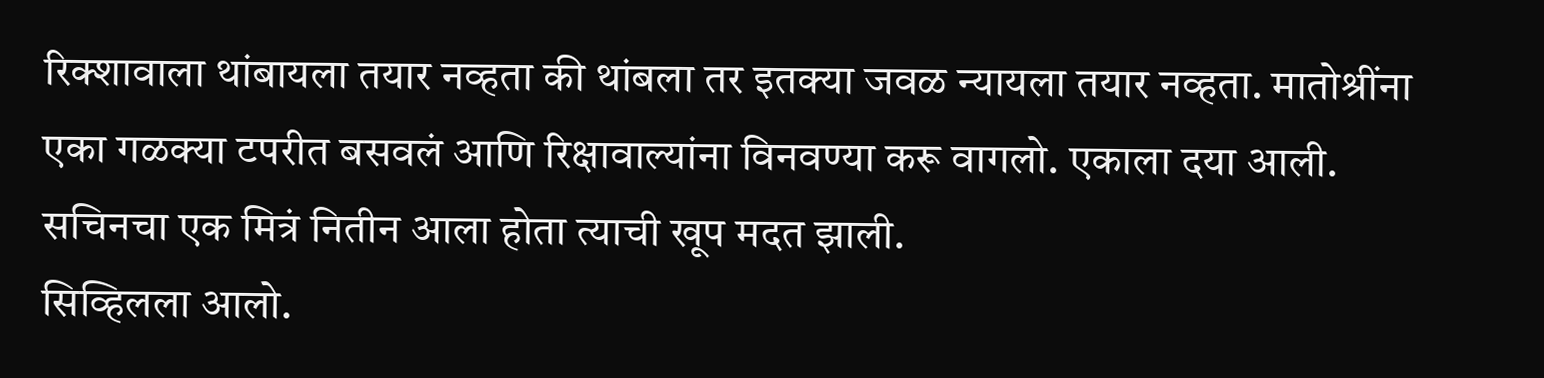रिक्शावाला थांबायला तयार नव्हता की थांबला तर इतक्या जवळ न्यायला तयार नव्हता. मातोश्रींना एका गळक्या टपरीत बसवलं आणि रिक्षावाल्यांना विनवण्या करू वागलो. एकाला दया आली. सचिनचा एक मित्रं नितीन आला होता त्याची खूप मदत झाली.
सिव्हिलला आलो.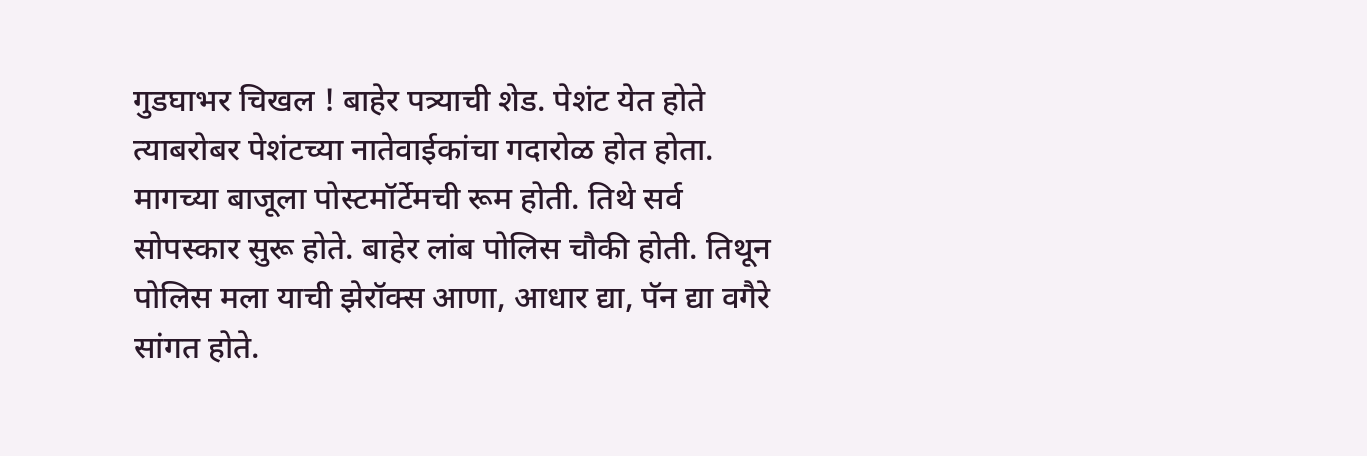गुडघाभर चिखल ! बाहेर पत्र्याची शेड. पेशंट येत होते त्याबरोबर पेशंटच्या नातेवाईकांचा गदारोळ होत होता. मागच्या बाजूला पोस्टमॉर्टेमची रूम होती. तिथे सर्व सोपस्कार सुरू होते. बाहेर लांब पोलिस चौकी होती. तिथून पोलिस मला याची झेरॉक्स आणा, आधार द्या, पॅन द्या वगैरे सांगत होते.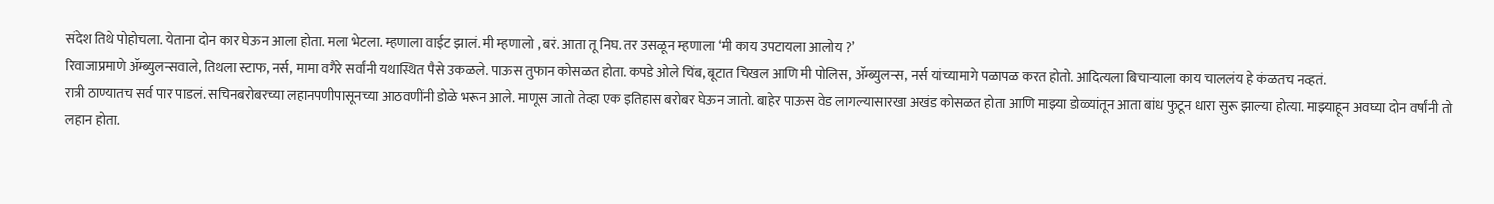संदेश तिथे पोहोचला. येताना दोन कार घेऊन आला होता. मला भेटला. म्हणाला वाईट झालं. मी म्हणालो , बरं. आता तू निघ. तर उसळून म्हणाला ‘मी काय उपटायला आलोय ?’
रिवाजाप्रमाणे ॲम्ब्युलन्सवाले, तिथला स्टाफ, नर्स, मामा वगैरे सर्वांनी यथास्थित पैसे उकळले. पाऊस तुफान कोसळत होता. कपडे ओले चिंब, बूटात चिखल आणि मी पोलिस, ॲम्ब्युलन्स, नर्स यांच्यामागे पळापळ करत होतो. आदित्यला बिचाऱ्याला काय चाललंय हे कंळतच नव्हतं.
रात्री ठाण्यातच सर्व पार पाडलं. सचिनबरोबरच्या लहानपणीपासूनच्या आठवणींनी डोळे भरून आले. माणूस जातो तेव्हा एक इतिहास बरोबर घेऊन जातो. बाहेर पाऊस वेड लागल्यासारखा अखंड कोसळत होता आणि माझ्या डोळ्यांतून आता बांध फुटून धारा सुरू झाल्या होत्या. माझ्याहून अवघ्या दोन वर्षांनी तो लहान होता.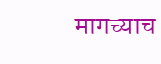मागच्याच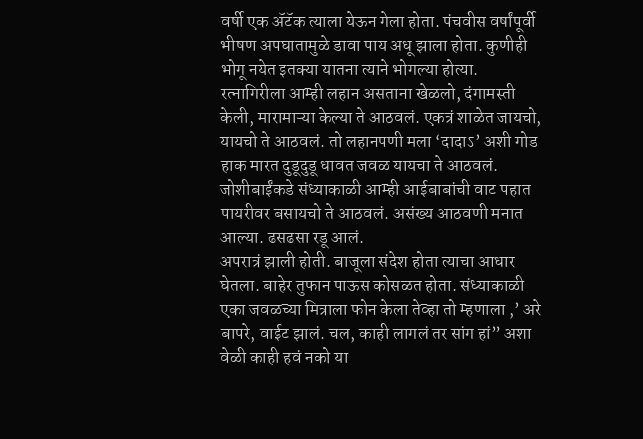वर्षी एक ॲटॅक त्याला येऊन गेला होता. पंचवीस वर्षांपूर्वी भीषण अपघातामुळे डावा पाय अधू झाला होता. कुणीही भोगू नयेत इतक्या यातना त्याने भोगल्या होत्या. रत्नागिरीला आम्ही लहान असताना खेळलो, दंगामस्ती केली, मारामाऱ्या केल्या ते आठवलं. एकत्रं शाळेत जायचो, यायचो ते आठवलं. तो लहानपणी मला ‘दादाऽ’ अशी गोड हाक मारत दुडूदुडू धावत जवळ यायचा ते आठवलं. जोशीबाईंकडे संध्याकाळी आम्ही आईबाबांची वाट पहात पायरीवर बसायचो ते आठवलं. असंख्य आठवणी मनात आल्या. ढसढसा रडू आलं.
अपरात्रं झाली होती. बाजूला संदेश होता त्याचा आधार घेतला. बाहेर तुफान पाऊस कोसळत होता. संध्याकाळी एका जवळच्या मित्राला फोन केला तेव्हा तो म्हणाला ,’ अरे बापरे, वाईट झालं. चल, काही लागलं तर सांग हां” अशा वेळी काही हवं नको या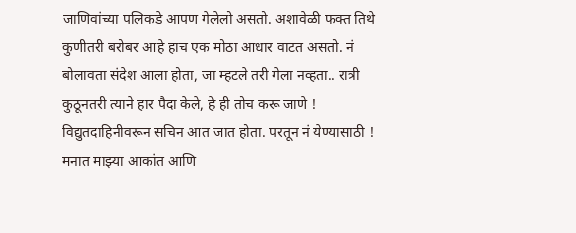जाणिवांच्या पलिकडे आपण गेलेलो असतो. अशावेळी फक्त तिथे कुणीतरी बरोबर आहे हाच एक मोठा आधार वाटत असतो. नं बोलावता संदेश आला होता, जा म्हटले तरी गेला नव्हता.. रात्री कुठूनतरी त्याने हार पैदा केले, हे ही तोच करू जाणे !
विद्युतदाहिनीवरून सचिन आत जात होता. परतून नं येण्यासाठी !
मनात माझ्या आकांत आणि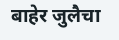बाहेर जुलैचा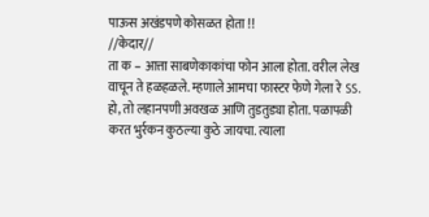पाऊस अखंडपणे कोसळत होता !!
//केदार//
ता क – आत्ता साबणेकाकांचा फोन आला होता. वरील लेख वाचून ते हळहळले. म्हणाले आमचा फास्टर फेणे गेला रे ऽऽ. हो, तो लहानपणी अवखळ आणि तुडतुड्या होता. पळापळी करत भुर्रकन कुठल्या कुठे जायचा. त्याला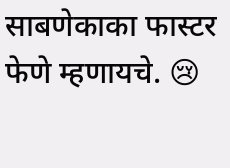साबणेकाका फास्टर फेणे म्हणायचे. 😢